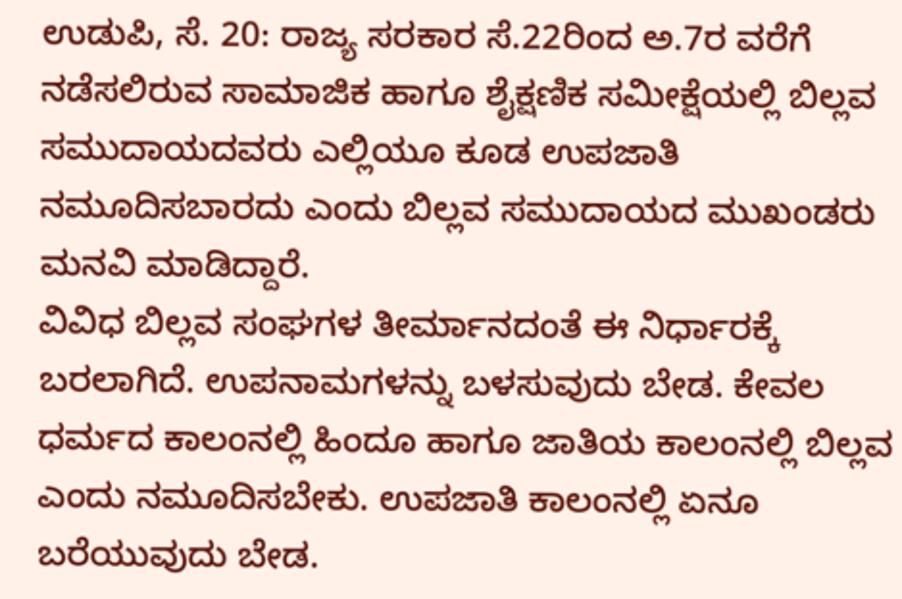ಉಡುಪಿ, ಸೆ. 20: ರಾಜ್ಯ ಸರಕಾರ ಸೆ.22ರಿಂದ ಅ.7ರ ವರೆಗೆ ನಡೆಸಲಿರುವ ಸಾಮಾಜಿಕ ಹಾಗೂ ಶೈಕ್ಷಣಿಕ ಸಮೀಕ್ಷೆಯಲ್ಲಿ ಬಿಲ್ಲವ ಸಮುದಾಯದವರು ಎಲ್ಲಿಯೂ ಕೂಡ ಉಪಜಾತಿ ನಮೂದಿಸಬಾರದು ಎಂದು ಬಿಲ್ಲವ ಸಮುದಾಯದ ಮುಖಂಡರು ಮನವಿ ಮಾಡಿದ್ದಾರೆ.
ವಿವಿಧ ಬಿಲ್ಲವ ಸಂಘಗಳ ತೀರ್ಮಾನದಂತೆ ಈ ನಿರ್ಧಾರಕ್ಕೆ ಬರಲಾಗಿದೆ. ಉಪನಾಮಗಳನ್ನು ಬಳಸುವುದು ಬೇಡ. ಕೇವಲ ಧರ್ಮದ ಕಾಲಂನಲ್ಲಿ ಹಿಂದೂ ಹಾಗೂ ಜಾತಿಯ ಕಾಲಂನಲ್ಲಿ ಬಿಲ್ಲವ ಎಂದು ನಮೂದಿಸಬೇಕು. ಉಪಜಾತಿ ಕಾಲಂನಲ್ಲಿ ಏನೂ ಬರೆಯುವುದು ಬೇಡ.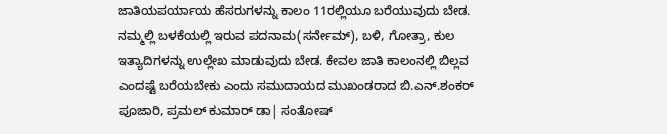ಜಾತಿಯಪರ್ಯಾಯ ಹೆಸರುಗಳನ್ನು ಕಾಲಂ 11ರಲ್ಲಿಯೂ ಬರೆಯುವುದು ಬೇಡ.
ನಮ್ಮಲ್ಲಿ ಬಳಕೆಯಲ್ಲಿ ಇರುವ ಪದನಾಮ(ಸರ್ನೇಮ್), ಬಳಿ, ಗೋತ್ರಾ, ಕುಲ ಇತ್ಯಾದಿಗಳನ್ನು ಉಲ್ಲೇಖ ಮಾಡುವುದು ಬೇಡ. ಕೇವಲ ಜಾತಿ ಕಾಲಂನಲ್ಲಿ ಬಿಲ್ಲವ ಎಂದಷ್ಟೆ ಬರೆಯಬೇಕು ಎಂದು ಸಮುದಾಯದ ಮುಖಂಡರಾದ ಬಿ.ಎನ್.ಶಂಕರ್ ಪೂಜಾರಿ, ಪ್ರಮಲ್ ಕುಮಾರ್ ಡಾ| ಸಂತೋಷ್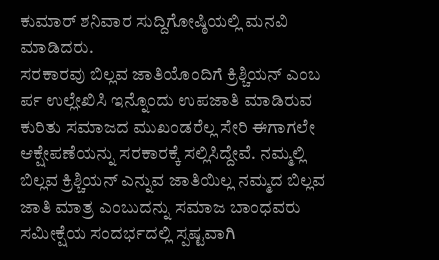ಕುಮಾರ್ ಶನಿವಾರ ಸುದ್ದಿಗೋಷ್ಠಿಯಲ್ಲಿ ಮನವಿ ಮಾಡಿದರು.
ಸರಕಾರವು ಬಿಲ್ಲವ ಜಾತಿಯೊಂದಿಗೆ ಕ್ರಿಶ್ಚಿಯನ್ ಎಂಬ ರ್ಪ ಉಲ್ಲೇಖಿಸಿ ಇನ್ನೊಂದು ಉಪಜಾತಿ ಮಾಡಿರುವ ಕುರಿತು ಸಮಾಜದ ಮುಖಂಡರೆಲ್ಲ ಸೇರಿ ಈಗಾಗಲೇ ಆಕ್ಷೇಪಣೆಯನ್ನು ಸರಕಾರಕ್ಕೆ ಸಲ್ಲಿಸಿದ್ದೇವೆ. ನಮ್ಮಲ್ಲಿ ಬಿಲ್ಲವ ಕ್ರಿಶ್ಚಿಯನ್ ಎನ್ನುವ ಜಾತಿಯಿಲ್ಲ ನಮ್ಮದ ಬಿಲ್ಲವ ಜಾತಿ ಮಾತ್ರ ಎಂಬುದನ್ನು ಸಮಾಜ ಬಾಂಧವರು ಸಮೀಕ್ಷೆಯ ಸಂದರ್ಭದಲ್ಲಿ ಸ್ಪಷ್ಟವಾಗಿ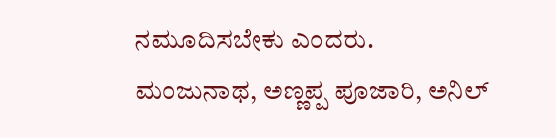ನಮೂದಿಸಬೇಕು ಎಂದರು. ಮಂಜುನಾಥ, ಅಣ್ಣಪ್ಪ ಪೂಜಾರಿ, ಅನಿಲ್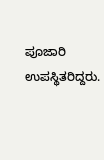ಪೂಜಾರಿ ಉಪಸ್ಥಿತರಿದ್ದರು.